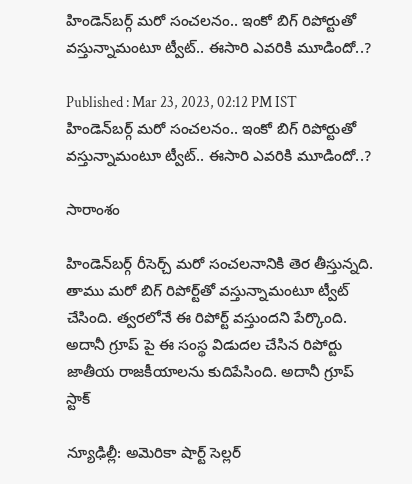హిండెన్‌బర్గ్ మరో సంచలనం.. ఇంకో బిగ్ రిపోర్టుతో వస్తున్నామంటూ ట్వీట్.. ఈసారి ఎవరికి మూడిందో..?

Published : Mar 23, 2023, 02:12 PM IST
హిండెన్‌బర్గ్ మరో సంచలనం.. ఇంకో బిగ్ రిపోర్టుతో వస్తున్నామంటూ ట్వీట్.. ఈసారి ఎవరికి మూడిందో..?

సారాంశం

హిండెన్‌బర్గ్ రీసెర్చ్ మరో సంచలనానికి తెర తీస్తున్నది. తాము మరో బిగ్ రిపోర్ట్‌తో వస్తున్నామంటూ ట్వీట్ చేసింది. త్వరలోనే ఈ రిపోర్ట్ వస్తుందని పేర్కొంది. అదానీ గ్రూప్ పై ఈ సంస్థ విడుదల చేసిన రిపోర్టు జాతీయ రాజకీయాలను కుదిపేసింది. అదానీ గ్రూప్ స్టాక్

న్యూఢిల్లీ: అమెరికా షార్ట్ సెల్లర్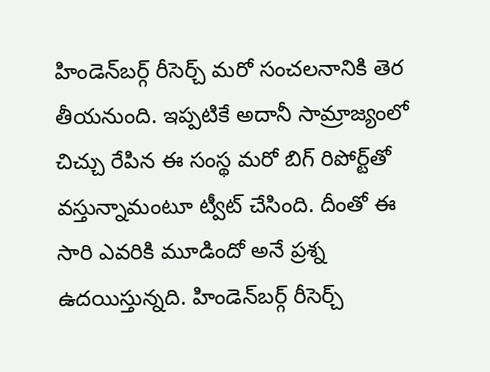హిండెన్‌బర్గ్ రీసెర్చ్ మరో సంచలనానికి తెర తీయనుంది. ఇప్పటికే అదానీ సామ్రాజ్యంలో చిచ్చు రేపిన ఈ సంస్థ మరో బిగ్ రిపోర్ట్‌తో వస్తున్నామంటూ ట్వీట్ చేసింది. దీంతో ఈ సారి ఎవరికి మూడిందో అనే ప్రశ్న ఉదయిస్తున్నది. హిండెన్‌బర్గ్ రీసెర్చ్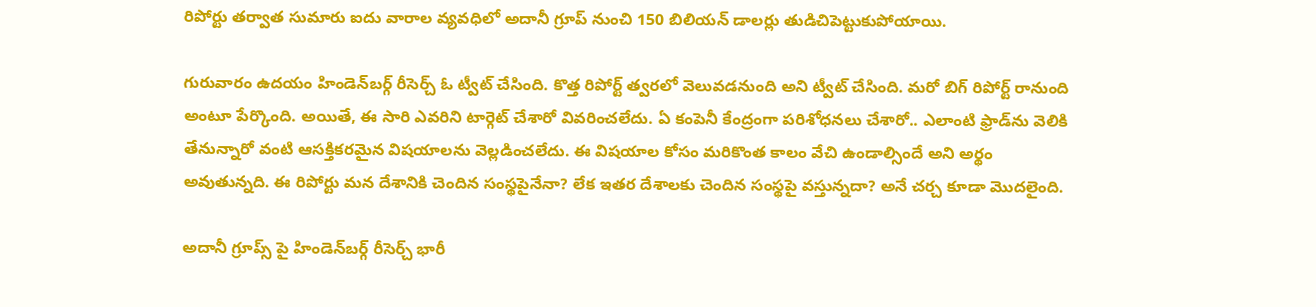రిపోర్టు తర్వాత సుమారు ఐదు వారాల వ్యవధిలో అదానీ గ్రూప్‌ నుంచి 150 బిలియన్ డాలర్లు తుడిచిపెట్టుకుపోయాయి.

గురువారం ఉదయం హిండెన్‌బర్గ్ రీసెర్చ్ ఓ ట్వీట్ చేసింది. కొత్త రిపోర్ట్ త్వరలో వెలువడనుంది అని ట్వీట్ చేసింది. మరో బిగ్ రిపోర్ట్‌ రానుంది అంటూ పేర్కొంది. అయితే, ఈ సారి ఎవరిని టార్గెట్ చేశారో వివరించలేదు. ఏ కంపెనీ కేంద్రంగా పరిశోధనలు చేశారో.. ఎలాంటి ఫ్రాడ్‌ను వెలికి తేనున్నారో వంటి ఆసక్తికరమైన విషయాలను వెల్లడించలేదు. ఈ విషయాల కోసం మరికొంత కాలం వేచి ఉండాల్సిందే అని అర్థం అవుతున్నది. ఈ రిపోర్టు మన దేశానికి చెందిన సంస్థపైనేనా? లేక ఇతర దేశాలకు చెందిన సంస్థపై వస్తున్నదా? అనే చర్చ కూడా మొదలైంది.

అదానీ గ్రూప్స్ పై హిండెన్‌బర్గ్ రీసెర్చ్ భారీ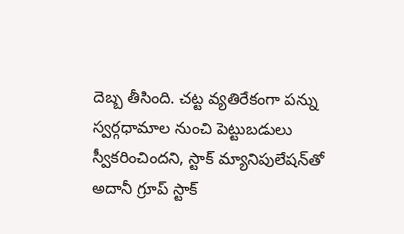దెబ్బ తీసింది. చట్ట వ్యతిరేకంగా పన్ను స్వర్గధామాల నుంచి పెట్టుబడులు స్వీకరించిందని, స్టాక్ మ్యానిపులేషన్‌తో అదానీ గ్రూప్ స్టాక్‌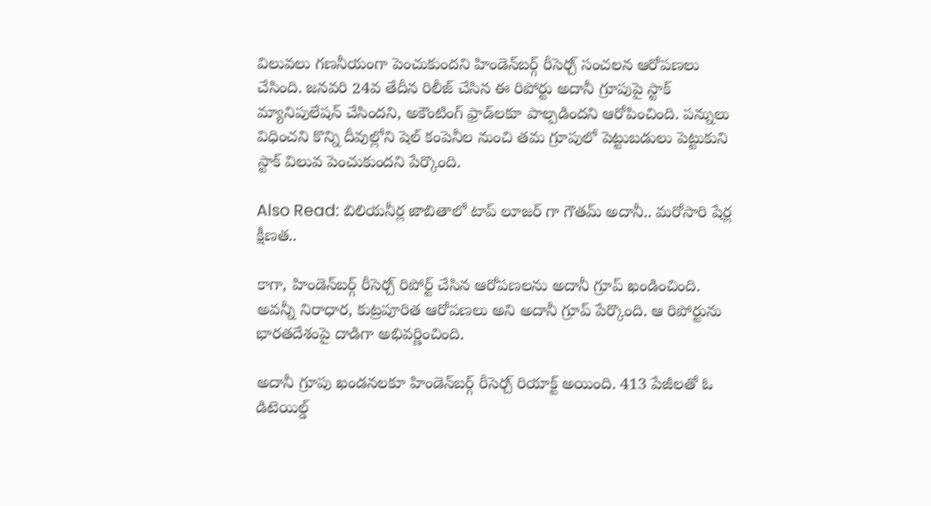విలువలు గణనీయంగా పెంచుకుందని హిండెన్‌బర్గ్ రీసెర్చ్ సంచలన ఆరోపణలు చేసింది. జనవరి 24వ తేదీన రిలీజ్ చేసిన ఈ రిపోర్టు అదానీ గ్రూపుపై స్టాక్ మ్యానిపులేషన్ చేసిందని, అకౌంటింగ్ ఫ్రాడ్‌లకూ పాల్పడిందని ఆరోపించింది. పన్నులు విధించని కొన్ని దీవుల్లోని షెల్ కంపెనీల నుంచి తమ గ్రూపులో పెట్టుబడులు పెట్టుకుని స్టాక్ విలువ పెంచుకుందని పేర్కొంది.

Also Read: బిలియనీర్ల జాబితాలో టాప్ లూజర్ గా గౌత‌మ్ అదానీ.. మ‌రోసారి షేర్ల క్షీణ‌త..

కాగా, హిండెన్‌బర్గ్ రీసెర్చ్ రిపోర్ట్ చేసిన ఆరోపణలను అదానీ గ్రూప్ ఖండించింది. అవన్నీ నిరాధార, కుట్రపూరిత ఆరోపణలు అని అదానీ గ్రూప్ పేర్కొంది. ఆ రిపోర్టును భారతదేశంపై దాడిగా అభివర్ణించింది.

అదానీ గ్రూపు ఖండనలకూ హిండెన్‌బర్గ్ రీసెర్చ్ రియాక్ట్ అయింది. 413 పేజీలతో ఓ డిటెయిల్డ్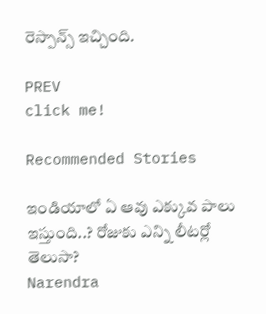రెస్పాన్స్ ఇచ్చింది.

PREV
click me!

Recommended Stories

ఇండియాలో ఏ ఆవు ఎక్కువ పాలు ఇస్తుంది..? రోజుకు ఎన్ని లీటర్లో తెలుసా?
Narendra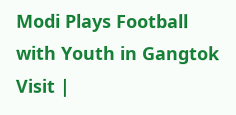Modi Plays Football with Youth in Gangtok Visit |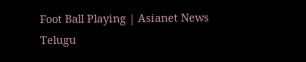Foot Ball Playing | Asianet News Telugu